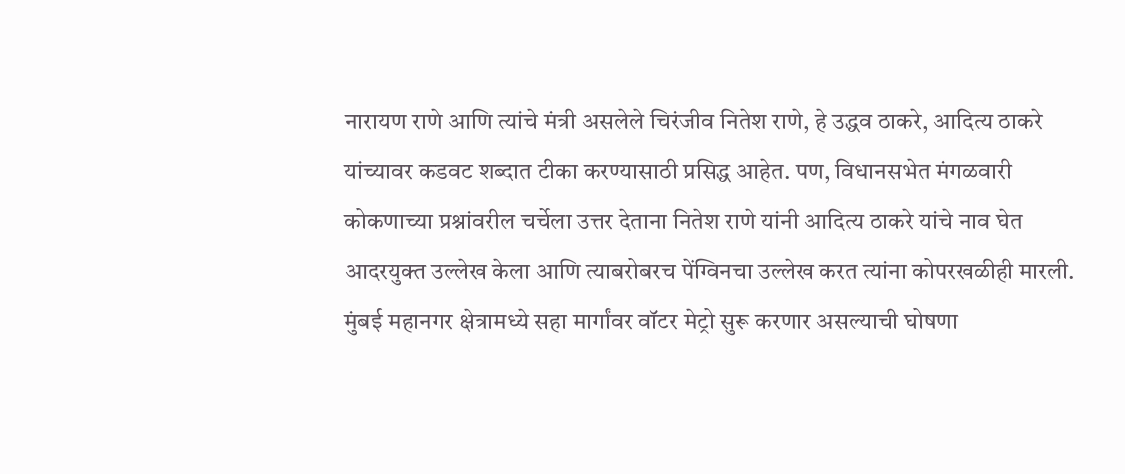नारायण राणे आणि त्यांचे मंत्री असलेले चिरंजीव नितेश राणे, हे उद्धव ठाकरे, आदित्य ठाकरे यांच्यावर कडवट शब्दात टीका करण्यासाठी प्रसिद्ध आहेत. पण, विधानसभेत मंगळवारी कोकणाच्या प्रश्नांवरील चर्चेला उत्तर देताना नितेश राणे यांनी आदित्य ठाकरे यांचे नाव घेत आदरयुक्त उल्लेख केला आणि त्याबरोबरच पेंग्विनचा उल्लेख करत त्यांना कोपरखळीही मारली.
मुंबई महानगर क्षेत्रामध्ये सहा मार्गांवर वॉटर मेट्रो सुरू करणार असल्याची घोषणा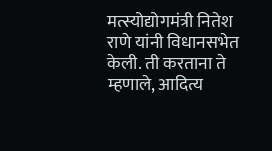मत्स्योद्योगमंत्री नितेश राणे यांनी विधानसभेत केली. ती करताना ते म्हणाले, आदित्य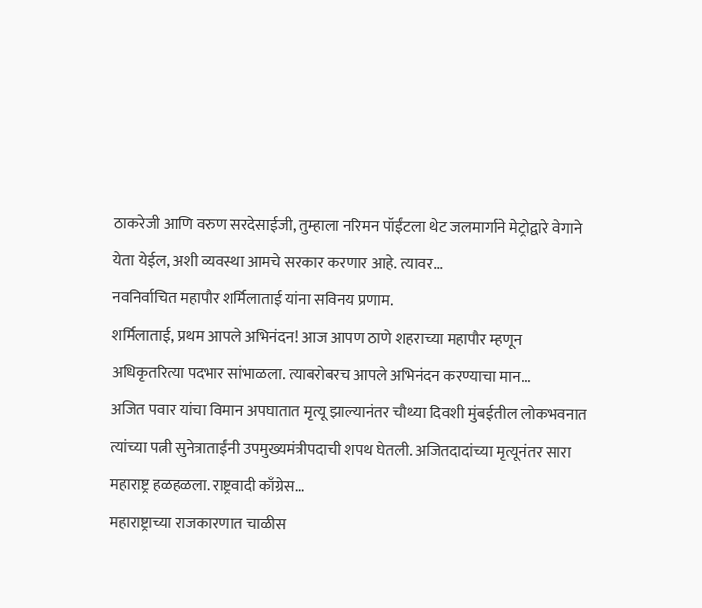ठाकरेजी आणि वरुण सरदेसाईजी, तुम्हाला नरिमन पॉईंटला थेट जलमार्गाने मेट्रोद्वारे वेगाने येता येईल, अशी व्यवस्था आमचे सरकार करणार आहे. त्यावर...
नवनिर्वाचित महापौर शर्मिलाताई यांना सविनय प्रणाम.
शर्मिलाताई, प्रथम आपले अभिनंदन! आज आपण ठाणे शहराच्या महापौर म्हणून अधिकृतरित्या पदभार सांभाळला. त्याबरोबरच आपले अभिनंदन करण्याचा मान...
अजित पवार यांचा विमान अपघातात मृत्यू झाल्यानंतर चौथ्या दिवशी मुंबईतील लोकभवनात त्यांच्या पत्नी सुनेत्राताईंनी उपमुख्यमंत्रीपदाची शपथ घेतली. अजितदादांच्या मृत्यूनंतर सारा महाराष्ट्र हळहळला. राष्ट्रवादी काँग्रेस...
महाराष्ट्राच्या राजकारणात चाळीस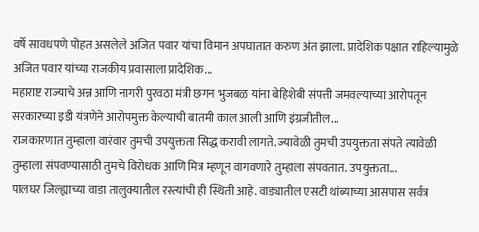वर्षे सावधपणे पोहत असलेले अजित पवार यांचा विमान अपघातात करुण अंत झाला. प्रादेशिक पक्षात राहिल्यामुळे अजित पवार यांच्या राजकीय प्रवासाला प्रादेशिक...
महाराष्ट राज्याचे अन्न आणि नागरी पुरवठा मंत्री छगन भुजबळ यांना बेहिशेबी संपत्ती जमवल्याच्या आरोपतून सरकारच्या इडी यंत्रणेने आरोपमुक्त केल्याची बातमी काल आली आणि इंग्रजीतील...
राजकारणात तुम्हाला वारंवार तुमची उपयुक्तता सिद्ध करावी लागते. ज्यावेळी तुमची उपयुक्तता संपते त्यावेळी तुम्हाला संपवण्यासाठी तुमचे विरोधक आणि मित्र म्हणून वागवणारे तुम्हाला संपवतात. उपयुक्तता...
पालघर जिल्ह्याच्या वाडा तालुक्यातील रस्त्यांची ही स्थिती आहे. वाड्यातील एसटी थांब्याच्या आसपास सर्वत्र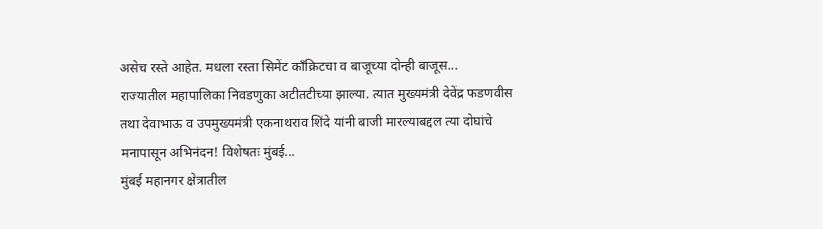असेच रस्ते आहेत. मधला रस्ता सिमेंट काँक्रिटचा व बाजूच्या दोन्ही बाजूस...
राज्यातील महापालिका निवडणुका अटीतटीच्या झाल्या. त्यात मुख्यमंत्री देवेंद्र फडणवीस तथा देवाभाऊ व उपमुख्यमंत्री एकनाथराव शिंदे यांनी बाजी मारल्याबद्दल त्या दोघांचे मनापासून अभिनंदन! विशेषतः मुंबई...
मुंबई महानगर क्षेत्रातील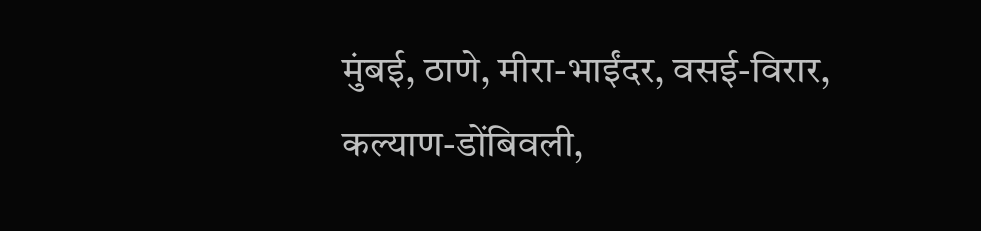मुंबई, ठाणे, मीरा-भाईंदर, वसई-विरार, कल्याण-डोंबिवली,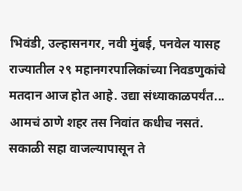भिवंडी, उल्हासनगर, नवी मुंबई, पनवेल यासह राज्यातील २९ महानगरपालिकांच्या निवडणुकांचे मतदान आज होत आहे. उद्या संध्याकाळपर्यंत...
आमचं ठाणे शहर तस निवांत कधीच नसतं. सकाळी सहा वाजल्यापासून ते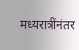मध्यरात्रींनंतर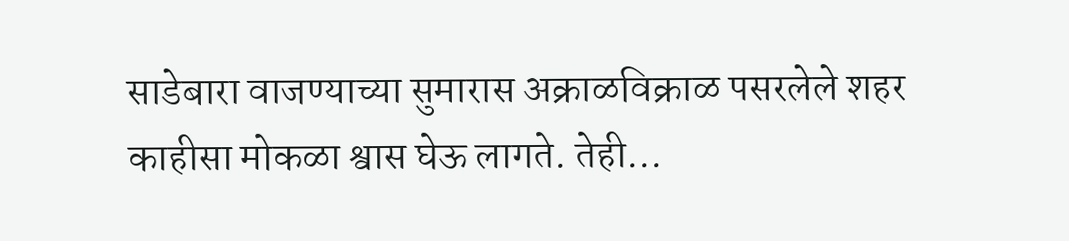साडेबारा वाजण्याच्या सुमारास अक्राळविक्राळ पसरलेले शहर काहीसा मोकळा श्वास घेऊ लागते. तेही...